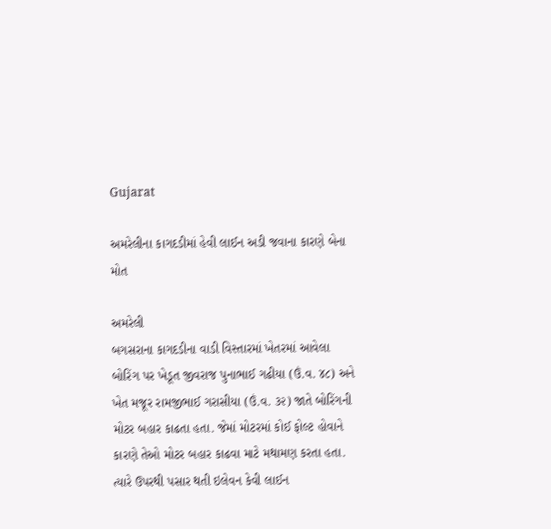Gujarat

અમરેલીના કાગદડીમાં હેવી લાઈન અડી જવાના કારણે બેના મોત

અમરેલી
બગસરાના કાગદડીના વાડી વિસ્તારમાં ખેતરમાં આવેલા બોરિંગ પર ખેડૂત જીવરાજ પુનાભાઈ ગઢીયા (ઉં.વ. ૪૮) અને ખેત મજૂર રામજીભાઈ ગરાસીયા (ઉં.વ. ૩૨) જાતે બોરિંગની મોટર બહાર કાઢતા હતા. જેમાં મોટરમાં કોઈ ફોલ્ટ હોવાને કારણે તેઓ મોટર બહાર કાઢવા માટે મથામણ કરતા હતા. ત્યારે ઉપરથી પસાર થતી ઇલેવન કેવી લાઈન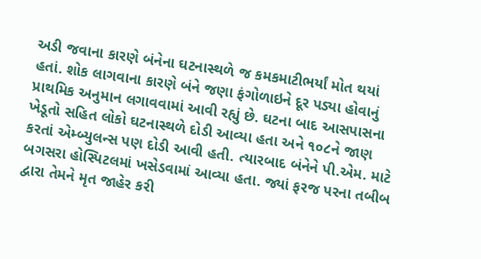અડી જવાના કારણે બંનેના ઘટનાસ્થળે જ કમકમાટીભર્યાં મોત થયાં હતાં. શોક લાગવાના કારણે બંને જણા ફંગોળાઇને દૂર પડ્યા હોવાનું પ્રાથમિક અનુમાન લગાવવામાં આવી રહ્યું છે. ઘટના બાદ આસપાસના ખેડૂતો સહિત લોકો ઘટનાસ્થળે દોડી આવ્યા હતા અને ૧૦૮ને જાણ કરતાં એમ્બ્યુલન્સ પણ દોડી આવી હતી. ત્યારબાદ બંનેને પી.એમ. માટે બગસરા હોસ્પિટલમાં ખસેડવામાં આવ્યા હતા. જ્યાં ફરજ પરના તબીબ દ્વારા તેમને મૃત જાહેર કરી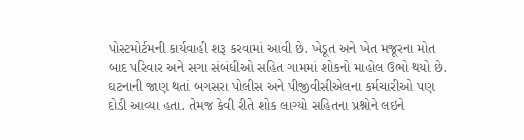પોસ્ટમોર્ટમની કાર્યવાહી શરૂ કરવામાં આવી છે. ખેડૂત અને ખેત મજૂરના મોત બાદ પરિવાર અને સગા સંબંધીઓ સહિત ગામમાં શોકનો માહોલ ઉભો થયો છે. ઘટનાની જાણ થતાં બગસરા પોલીસ અને પીજીવીસીએલના કર્મચારીઓ પણ દોડી આવ્યા હતા. તેમજ કેવી રીતે શોક લાગ્યો સહિતના પ્રશ્નોને લઇને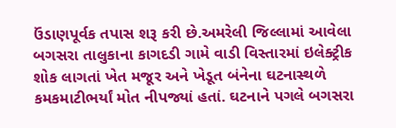ઉંડાણપૂર્વક તપાસ શરૂ કરી છે.અમરેલી જિલ્લામાં આવેલા બગસરા તાલુકાના કાગદડી ગામે વાડી વિસ્તારમાં ઇલેક્ટ્રીક શોક લાગતાં ખેત મજૂર અને ખેડૂત બંનેના ઘટનાસ્થળે કમકમાટીભર્યાં મોત નીપજ્યાં હતાં. ઘટનાને પગલે બગસરા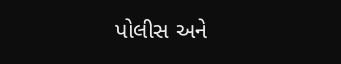પોલીસ અને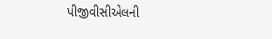પીજીવીસીએલની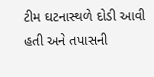ટીમ ઘટનાસ્થળે દોડી આવી હતી અને તપાસની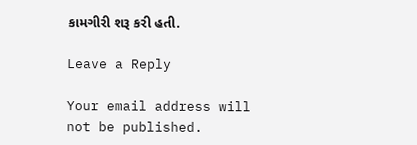કામગીરી શરૂ કરી હતી.

Leave a Reply

Your email address will not be published.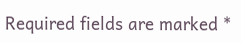Required fields are marked *